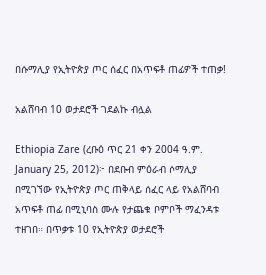በሱማሊያ የኢትዮጵያ ጦር ሰፈር በአጥፍቶ ጠፊዎች ተጠቃ!

አልሸባብ 10 ወታደሮች ገደልኩ ብሏል

Ethiopia Zare (ረቡዕ ጥር 21 ቀን 2004 ዓ.ም. January 25, 2012)፦ በደቡብ ምዕራብ ሶማሊያ በሚገኘው የኢትዮጵያ ጦር ጠቅላይ ሰፈር ላይ የአልሸባብ አጥፍቶ ጠፊ በሚኒባስ ሙሉ የታጨቁ ቦምቦች ማፈንዳቱ ተዘገበ። በጥቃቱ 10 የኢትዮጵያ ወታደሮች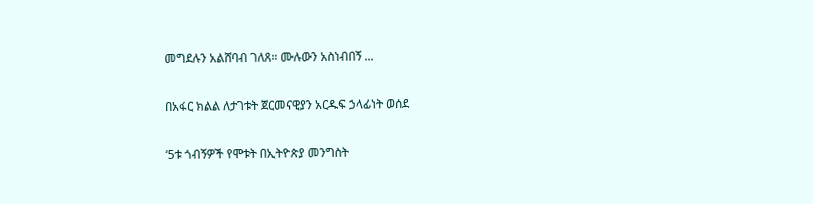መግደሉን አልሸባብ ገለጸ። ሙሉውን አስነብበኝ ...

በአፋር ክልል ለታገቱት ጀርመናዊያን አርዱፍ ኃላፊነት ወሰደ

‘5ቱ ጎብኝዎች የሞቱት በኢትዮጵያ መንግስት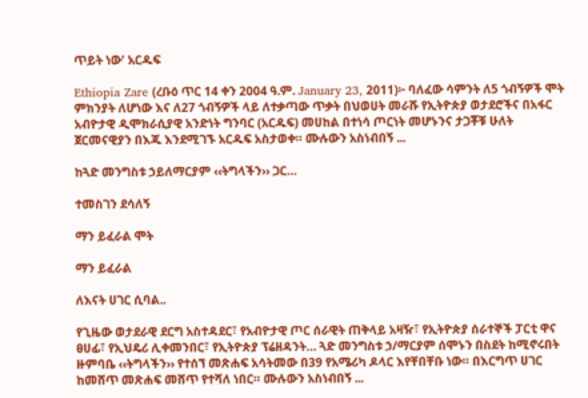ጥይት ነው’ አርዱፍ

Ethiopia Zare (ረቡዕ ጥር 14 ቀን 2004 ዓ.ም. January 23, 2011)፦ ባለፈው ሳምንት ለ5 ጎብኝዎች ሞት ምክንያት ለሆነው እና ለ27 ጎብኝዎች ላይ ለተቃጣው ጥቃት በህወሀት መራሹ የኢትዮጵያ ወታደሮችና በአፋር አብዮታዊ ዲሞክራሲያዊ አንድነት ግንባር (አርዱፍ) መሀከል በተነሳ ጦርነት መሆኑንና ታጋቾቹ ሁለት ጀርመናዊያን በእጁ እንደሚገኙ አርዱፍ አስታወቀ። ሙሉውን አስነብበኝ ...

ከጓድ መንግስቱ ኃይለማርያም ‹‹ትግላችን›› ጋር…

ተመስገን ደሳለኝ

ማን ይፈራል ሞት

ማን ይፈራል

ለእናት ሀገር ሲባል..

የጊዜው ወታደራዊ ደርግ አስተዳደር፣ የአብዮታዊ ጦር ሰራዊት ጠቅላይ አዛዥ፣ የኢትዮጵያ ሰራተኞች ፓርቲ ዋና ፀሀፊ፣ የኢህዴሪ ሊቀመንበር፣ የኢትዮጵያ ፕሬዘዳንት… ጓድ መንግስቱ ኃ/ማርያም ሰሞኑን በስደት ከሚኖሩበት ዙምባቤ ‹‹ትግላችን›› የተሰኘ መጽሐፍ አሳትመው በ39 የአሜሪካ ዶላር እየቸበቸቡ ነው። በእርግጥ ሀገር ከመሸጥ መጽሐፍ መሸጥ የተሻለ ነበር። ሙሉውን አስነብበኝ ...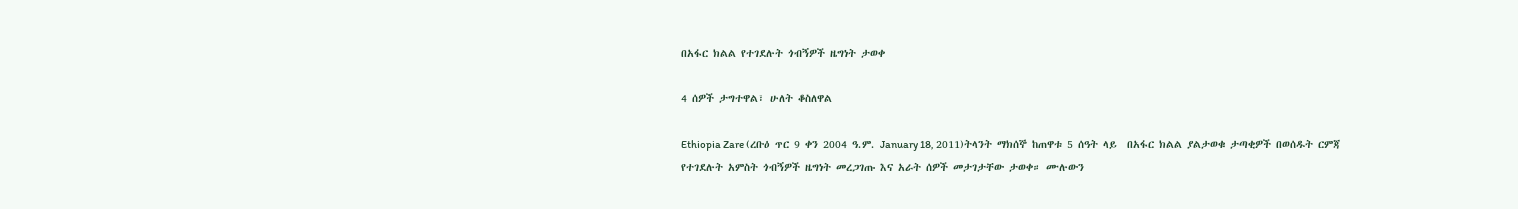በአፋር ክልል የተገደሉት ጎብኝዎች ዜግነት ታወቀ

4 ሰዎች ታግተዋል፣ ሁለት ቆስለዋል

Ethiopia Zare (ረቡዕ ጥር 9 ቀን 2004 ዓ.ም. January 18, 2011)ትላንት ማክሰኞ ከጠዋቱ 5 ሰዓት ላይ  በአፋር ክልል ያልታወቁ ታጣቂዎች በወሰዱት ርምጃ የተገደሉት አምስት ጎብኝዎች ዜግነት መረጋገጡ እና አራት ሰዎች መታገታቸው ታወቀ። ሙሉውን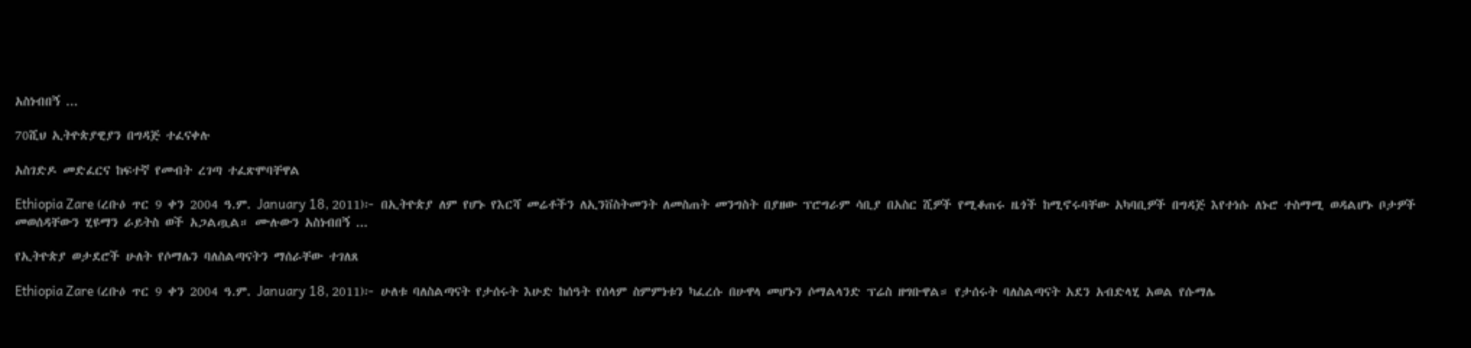አስነብበኝ ...

70ሺህ ኢትዮጵያዊያን በግዳጅ ተፈናቀሉ

አስገድዶ መድፈርና ከፍተኛ የመብት ረገጣ ተፈጽሞባቸዋል

Ethiopia Zare (ረቡዕ ጥር 9 ቀን 2004 ዓ.ም. January 18, 2011)፦ በኢትዮጵያ ለም የሆኑ የእርሻ መሬቶችን ለኢንቨስትመንት ለመስጠት መንግስት በያዘው ፕሮግራም ሳቢያ በአስር ሺዎች የሚቆጠሩ ዜጎች ከሚኖሩባቸው አካባቢዎች በግዳጅ እየተነሱ ለኑሮ ተስማሚ ወዳልሆኑ ቦታዎች መወሰዳቸውን ሂዩማን ራይትስ ወች አጋልጧል። ሙሉውን አስነብበኝ ...

የኢትዮጵያ ወታደሮች ሁለት የሶማሌን ባለስልጣናትን ማሰራቸው ተገለጸ

Ethiopia Zare (ረቡዕ ጥር 9 ቀን 2004 ዓ.ም. January 18, 2011)፦ ሁለቱ ባለስልጣናት የታሰሩት እሁድ ከሰዓት የሰላም ስምምነቱን ካፈረሱ በሁዋላ መሆኑን ሶማልላንድ ፕሬስ ዘግቡዋል። የታሰሩት ባለስልጣናት አደን አብድላሂ አወል የሱማሌ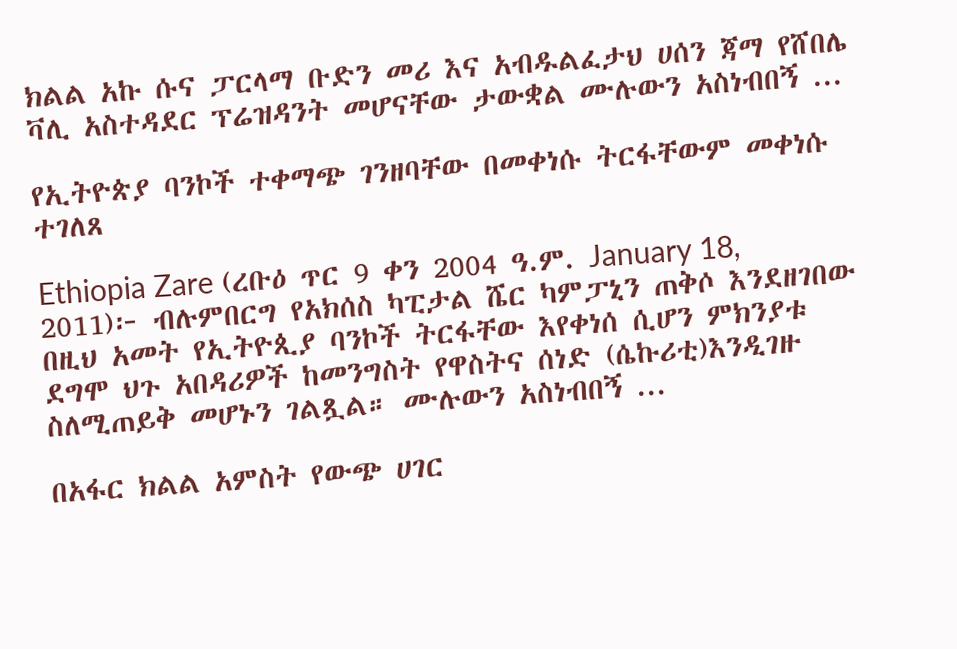ክልል አኩ ሱና ፓርላማ ቡድን መሪ እና አብዱልፈታህ ሀሰን ጃማ የሸበሌ ቫሊ አስተዳደር ፕሬዝዳንት መሆናቸው ታውቋል ሙሉውን አስነብበኝ ...

የኢትዮጵያ ባንኮች ተቀማጭ ገንዘባቸው በመቀነሱ ትርፋቸውም መቀነሱ ተገለጸ

Ethiopia Zare (ረቡዕ ጥር 9 ቀን 2004 ዓ.ም. January 18, 2011)፦ ብሉምበርግ የአክሰስ ካፒታል ሼር ካምፓኒን ጠቅሶ እንደዘገበው በዚህ አመት የኢትዮጲያ ባንኮች ትርፋቸው እየቀነሰ ሲሆን ምክንያቱ ደግሞ ህጉ አበዳሪዎች ከመንግስት የዋስትና ሰነድ (ሴኩሪቲ)እንዲገዙ ስለሚጠይቅ መሆኑን ገልጿል። ሙሉውን አስነብበኝ ...

በአፋር ክልል አምስት የውጭ ሀገር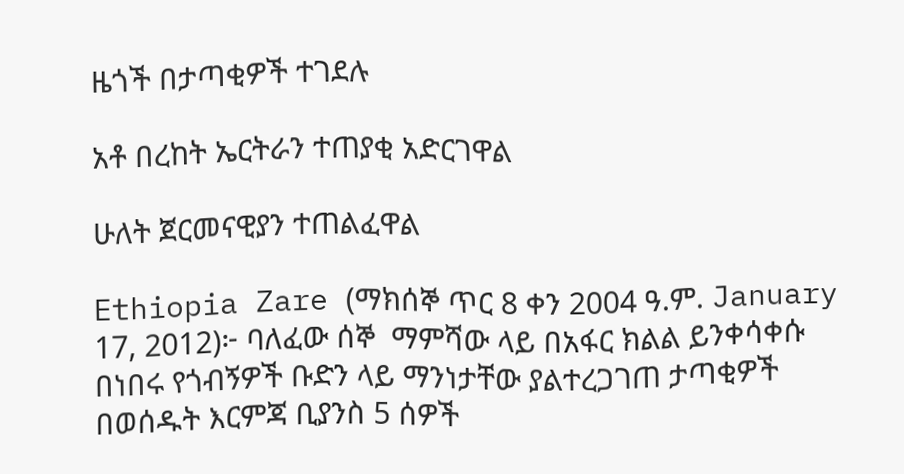ዜጎች በታጣቂዎች ተገደሉ

አቶ በረከት ኤርትራን ተጠያቂ አድርገዋል

ሁለት ጀርመናዊያን ተጠልፈዋል

Ethiopia Zare (ማክሰኞ ጥር 8 ቀን 2004 ዓ.ም. January 17, 2012)፦ ባለፈው ሰኞ  ማምሻው ላይ በአፋር ክልል ይንቀሳቀሱ በነበሩ የጎብኝዎች ቡድን ላይ ማንነታቸው ያልተረጋገጠ ታጣቂዎች በወሰዱት እርምጃ ቢያንስ 5 ሰዎች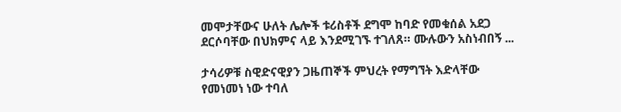መሞታቸውና ሁለት ሌሎች ቱሪስቶች ደግሞ ከባድ የመቁሰል አደጋ ደርሶባቸው በህክምና ላይ እንደሚገኙ ተገለጸ። ሙሉውን አስነብበኝ ...

ታሳሪዎቹ ስዊድናዊያን ጋዜጠኞች ምህረት የማግኘት እድላቸው የመነመነ ነው ተባለ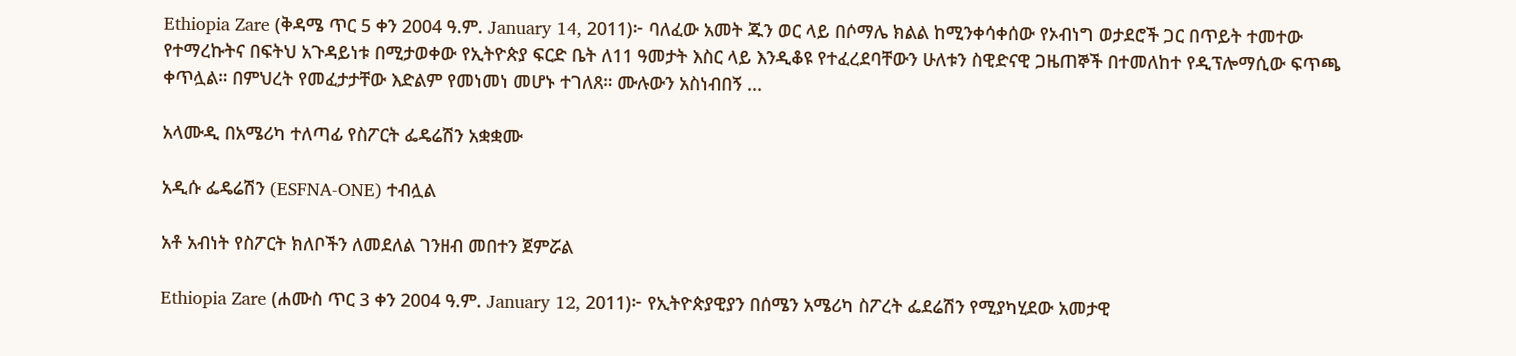Ethiopia Zare (ቅዳሜ ጥር 5 ቀን 2004 ዓ.ም. January 14, 2011)፦ ባለፈው አመት ጁን ወር ላይ በሶማሌ ክልል ከሚንቀሳቀሰው የኦብነግ ወታደሮች ጋር በጥይት ተመተው የተማረኩትና በፍትህ አጉዳይነቱ በሚታወቀው የኢትዮጵያ ፍርድ ቤት ለ11 ዓመታት እስር ላይ እንዲቆዩ የተፈረደባቸውን ሁለቱን ስዊድናዊ ጋዜጠኞች በተመለከተ የዲፕሎማሲው ፍጥጫ ቀጥሏል። በምህረት የመፈታታቸው እድልም የመነመነ መሆኑ ተገለጸ። ሙሉውን አስነብበኝ ...

አላሙዲ በአሜሪካ ተለጣፊ የስፖርት ፌዴሬሽን አቋቋሙ

አዲሱ ፌዴሬሽን (ESFNA-ONE) ተብሏል

አቶ አብነት የስፖርት ክለቦችን ለመደለል ገንዘብ መበተን ጀምሯል

Ethiopia Zare (ሐሙስ ጥር 3 ቀን 2004 ዓ.ም. January 12, 2011)፦ የኢትዮጵያዊያን በሰሜን አሜሪካ ስፖረት ፌደሬሽን የሚያካሂደው አመታዊ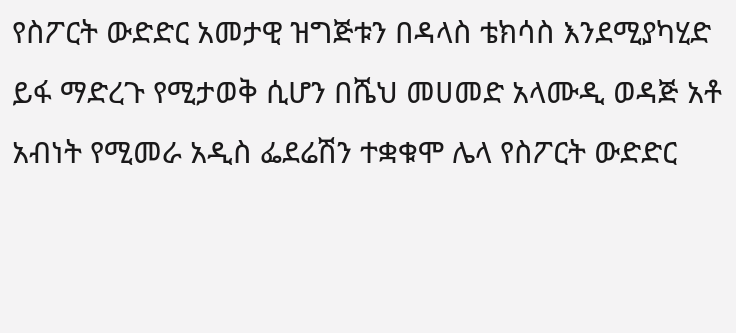የስፖርት ውድድር አመታዊ ዝግጅቱን በዳላስ ቴክሳስ እንደሚያካሂድ ይፋ ማድረጉ የሚታወቅ ሲሆን በሼህ መሀመድ አላሙዲ ወዳጅ አቶ አብነት የሚመራ አዲስ ፌደሬሽን ተቋቁሞ ሌላ የስፖርት ውድድር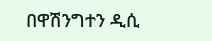በዋሽንግተን ዲሲ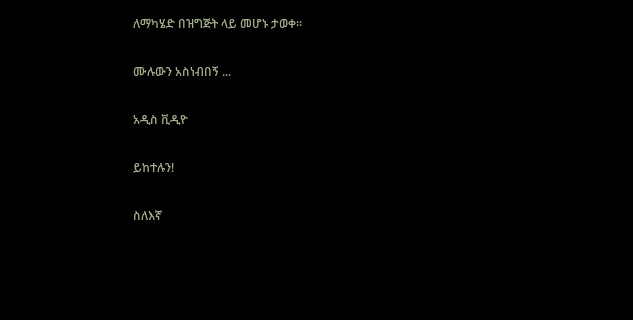ለማካሄድ በዝግጅት ላይ መሆኑ ታወቀ።

ሙሉውን አስነብበኝ ...

አዲስ ቪዲዮ

ይከተሉን!

ስለእኛ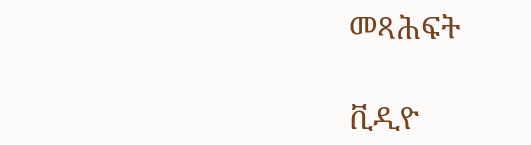መጻሕፍት

ቪዲዮ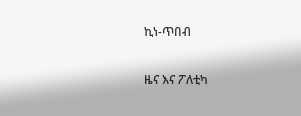ኪነ-ጥበብ

ዜና እና ፖለቲካ